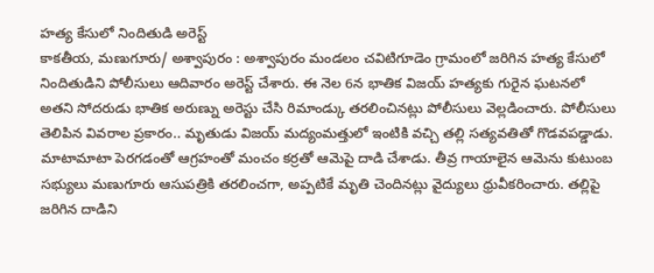హత్య కేసులో నిందితుడి అరెస్ట్
కాకతీయ, మణుగూరు/ అశ్వాపురం : అశ్వాపురం మండలం చవిటిగూడెం గ్రామంలో జరిగిన హత్య కేసులో నిందితుడిని పోలీసులు ఆదివారం అరెస్ట్ చేశారు. ఈ నెల 6న భాతిక విజయ్ హత్యకు గురైన ఘటనలో అతని సోదరుడు భాతిక అరుణ్ను అరెస్టు చేసి రిమాండ్కు తరలించినట్లు పోలీసులు వెల్లడించారు. పోలీసులు తెలిపిన వివరాల ప్రకారం.. మృతుడు విజయ్ మద్యంమత్తులో ఇంటికి వచ్చి తల్లి సత్యవతితో గొడవపడ్డాడు. మాటామాటా పెరగడంతో ఆగ్రహంతో మంచం కర్రతో ఆమెపై దాడి చేశాడు. తీవ్ర గాయాలైన ఆమెను కుటుంబ సభ్యులు మణుగూరు ఆసుపత్రికి తరలించగా, అప్పటికే మృతి చెందినట్లు వైద్యులు ధ్రువీకరించారు. తల్లిపై జరిగిన దాడిని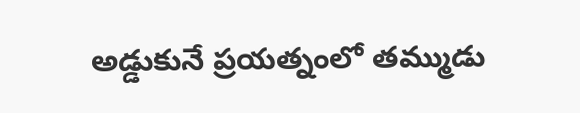అడ్డుకునే ప్రయత్నంలో తమ్ముడు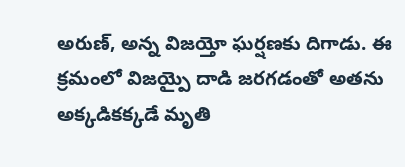అరుణ్, అన్న విజయ్తో ఘర్షణకు దిగాడు. ఈ క్రమంలో విజయ్పై దాడి జరగడంతో అతను అక్కడికక్కడే మృతి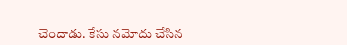చెందాడు. కేసు నమోదు చేసిన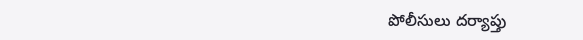పోలీసులు దర్యాప్తు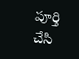పూర్తి చేసి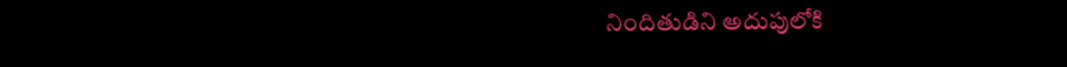నిందితుడిని అదుపులోకి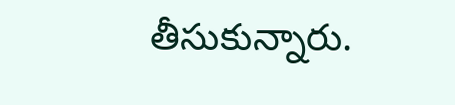తీసుకున్నారు.